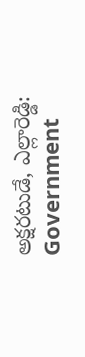అక్షరటుడే, ఎల్లారెడ్డి: Government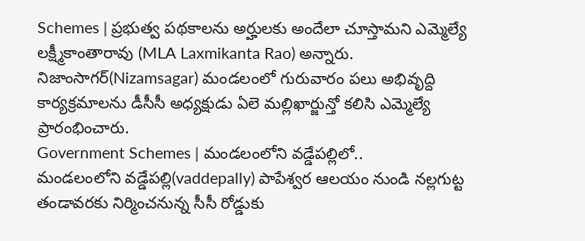Schemes | ప్రభుత్వ పథకాలను అర్హులకు అందేలా చూస్తామని ఎమ్మెల్యే లక్ష్మీకాంతారావు (MLA Laxmikanta Rao) అన్నారు. నిజాంసాగర్(Nizamsagar) మండలంలో గురువారం పలు అభివృద్ది కార్యక్రమాలను డీసీసీ అధ్యక్షుడు ఏలె మల్లిఖార్జున్తో కలిసి ఎమ్మెల్యే ప్రారంభించారు.
Government Schemes | మండలంలోని వడ్డేపల్లిలో..
మండలంలోని వడ్డేపల్లి(vaddepally) పాపేశ్వర ఆలయం నుండి నల్లగుట్ట తండావరకు నిర్మించనున్న సీసీ రోడ్డుకు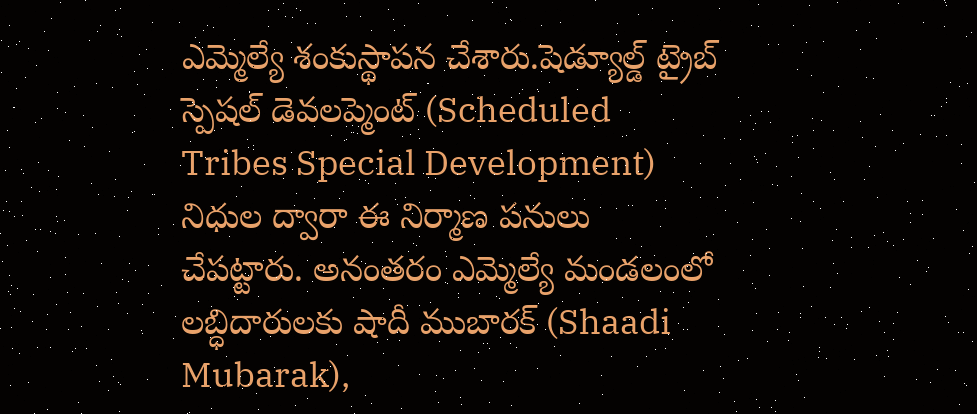ఎమ్మెల్యే శంకుస్థాపన చేశారు.షెడ్యూల్డ్ ట్రైబ్ స్పెషల్ డెవలప్మెంట్ (Scheduled Tribes Special Development) నిధుల ద్వారా ఈ నిర్మాణ పనులు చేపట్టారు. అనంతరం ఎమ్మెల్యే మండలంలో లబ్ధిదారులకు షాదీ ముబారక్ (Shaadi Mubarak),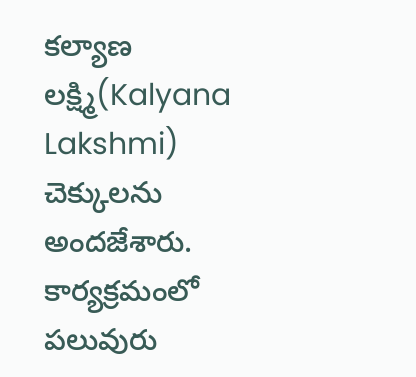కల్యాణ లక్ష్మి(Kalyana Lakshmi) చెక్కులను అందజేశారు. కార్యక్రమంలో పలువురు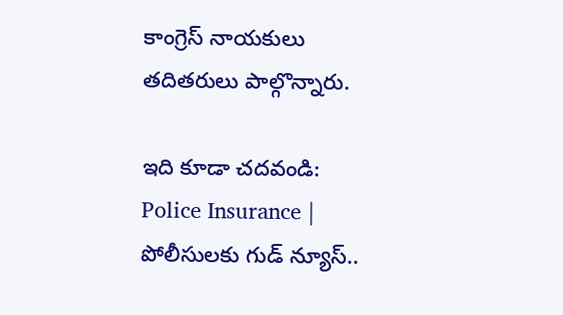కాంగ్రెస్ నాయకులు తదితరులు పాల్గొన్నారు.

ఇది కూడా చదవండి: Police Insurance | పోలీసులకు గుడ్ న్యూస్..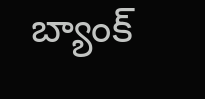బ్యాంక్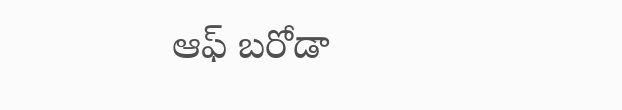ఆఫ్ బరోడా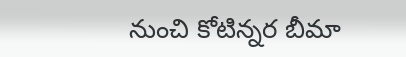నుంచి కోటిన్నర బీమా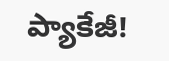ప్యాకేజీ!